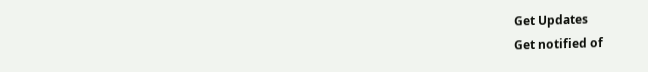Get Updates
Get notified of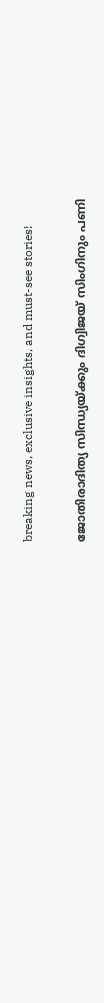breaking news, exclusive insights, and must-see stories!

ജോതിരാദിത്യ സിന്ധ്യയ്ക്കും ദിഗ്വിജയ് സിംഗിനും പണി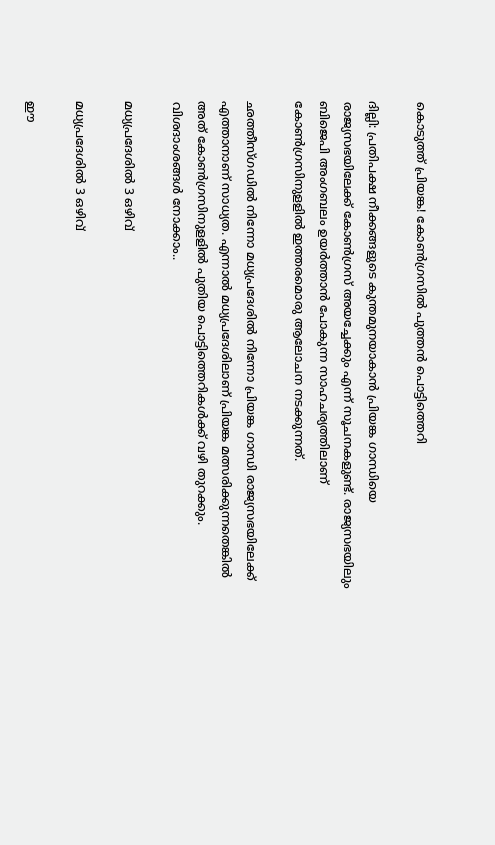കൊടുത്ത് പ്രിയങ്ക! കോൺഗ്രസിൽ പുത്തൻ പൊട്ടിത്തെറി

ദില്ലി: പ്രതിപക്ഷ നീക്കങ്ങളുടെ കുന്തമുനയാകാന്‍ പ്രിയങ്ക ഗാന്ധിയെ രാജ്യസഭയിലേക്ക് കോണ്‍ഗ്രസ് അയച്ചേക്കും എന്ന് സൂചനകളുണ്ട്. രാജ്യസഭയിലും ബിജെപി അംഗബലം ഉയര്‍ത്താന്‍ പോകുന്ന സാഹചര്യത്തിലാണ് കോണ്‍ഗ്രസിനുളളില്‍ ഇത്തരമൊരു ആലോചന നടക്കുന്നത്.

ഛത്തീസ്ഗഡില്‍ നിന്നോ മധ്യപ്രദേശില്‍ നിന്നോ പ്രിയങ്ക ഗാന്ധി രാജ്യസഭയിലേക്ക് എത്താനാണ് സാധ്യത. എന്നാല്‍ മധ്യപ്രദേശിലാണ് പ്രിയങ്ക മത്സരിക്കുന്നതെങ്കില്‍ അത് കോണ്‍ഗ്രസിനുളളില്‍ പുതിയ പൊട്ടിത്തെറികള്‍ക്ക് വഴി തുറക്കും. വിശദാംശങ്ങള്‍ നോക്കാം..

മധ്യപ്രദേശിൽ 3 ഒഴിവ്

മധ്യപ്രദേശിൽ 3 ഒഴിവ്

ഈ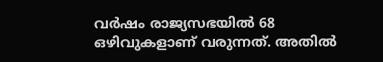വര്‍ഷം രാജ്യസഭയില്‍ 68 ഒഴിവുകളാണ് വരുന്നത്. അതില്‍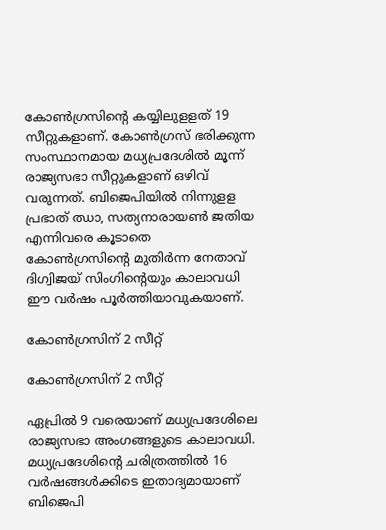കോണ്‍ഗ്രസിന്റെ കയ്യിലുളളത് 19 സീറ്റുകളാണ്. കോണ്‍ഗ്രസ് ഭരിക്കുന്ന സംസ്ഥാനമായ മധ്യപ്രദേശില്‍ മൂന്ന് രാജ്യസഭാ സീറ്റുകളാണ് ഒഴിവ് വരുന്നത്. ബിജെപിയില്‍ നിന്നുളള പ്രഭാത് ഝാ, സത്യനാരായണ്‍ ജതിയ എന്നിവരെ കൂടാതെ കോണ്‍ഗ്രസിന്റെ മുതിര്‍ന്ന നേതാവ് ദിഗ്വിജയ് സിംഗിന്റെയും കാലാവധി ഈ വര്‍ഷം പൂര്‍ത്തിയാവുകയാണ്.

കോൺഗ്രസിന് 2 സീറ്റ്

കോൺഗ്രസിന് 2 സീറ്റ്

ഏപ്രില്‍ 9 വരെയാണ് മധ്യപ്രദേശിലെ രാജ്യസഭാ അംഗങ്ങളുടെ കാലാവധി. മധ്യപ്രദേശിന്റെ ചരിത്രത്തില്‍ 16 വര്‍ഷങ്ങള്‍ക്കിടെ ഇതാദ്യമായാണ് ബിജെപി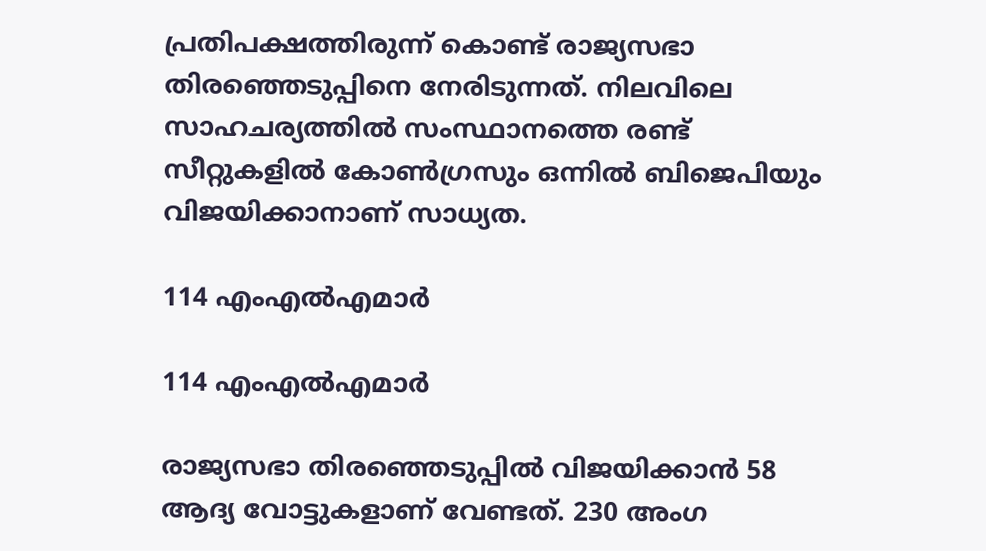പ്രതിപക്ഷത്തിരുന്ന് കൊണ്ട് രാജ്യസഭാ തിരഞ്ഞെടുപ്പിനെ നേരിടുന്നത്. നിലവിലെ സാഹചര്യത്തില്‍ സംസ്ഥാനത്തെ രണ്ട് സീറ്റുകളില്‍ കോണ്‍ഗ്രസും ഒന്നില്‍ ബിജെപിയും വിജയിക്കാനാണ് സാധ്യത.

114 എംഎൽഎമാർ

114 എംഎൽഎമാർ

രാജ്യസഭാ തിരഞ്ഞെടുപ്പില്‍ വിജയിക്കാന്‍ 58 ആദ്യ വോട്ടുകളാണ് വേണ്ടത്. 230 അംഗ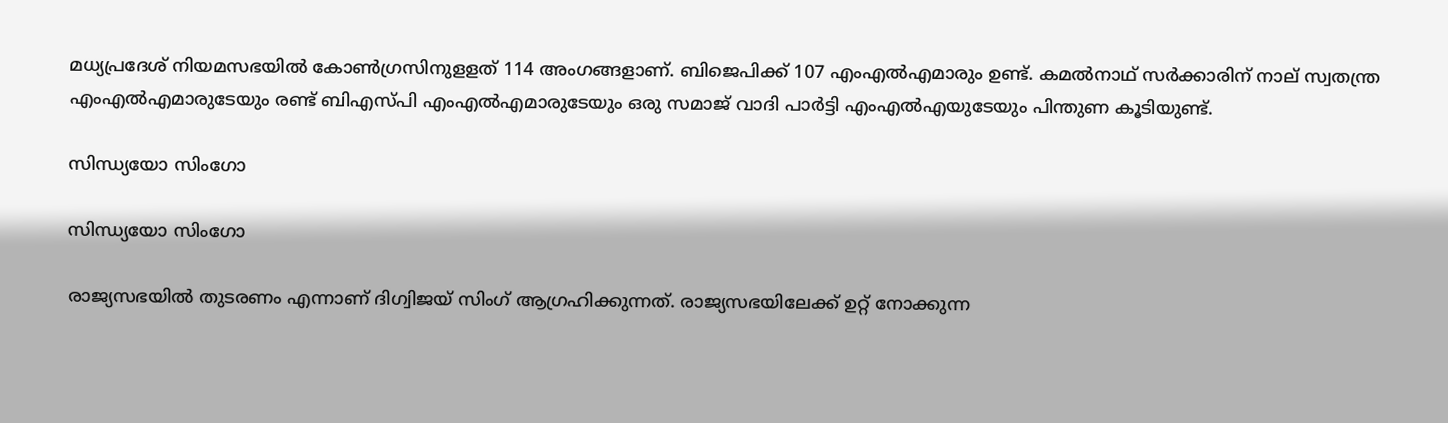മധ്യപ്രദേശ് നിയമസഭയില്‍ കോണ്‍ഗ്രസിനുളളത് 114 അംഗങ്ങളാണ്. ബിജെപിക്ക് 107 എംഎല്‍എമാരും ഉണ്ട്. കമല്‍നാഥ് സര്‍ക്കാരിന് നാല് സ്വതന്ത്ര എംഎല്‍എമാരുടേയും രണ്ട് ബിഎസ്പി എംഎല്‍എമാരുടേയും ഒരു സമാജ് വാദി പാര്‍ട്ടി എംഎല്‍എയുടേയും പിന്തുണ കൂടിയുണ്ട്.

സിന്ധ്യയോ സിംഗോ

സിന്ധ്യയോ സിംഗോ

രാജ്യസഭയില്‍ തുടരണം എന്നാണ് ദിഗ്വിജയ് സിംഗ് ആഗ്രഹിക്കുന്നത്. രാജ്യസഭയിലേക്ക് ഉറ്റ് നോക്കുന്ന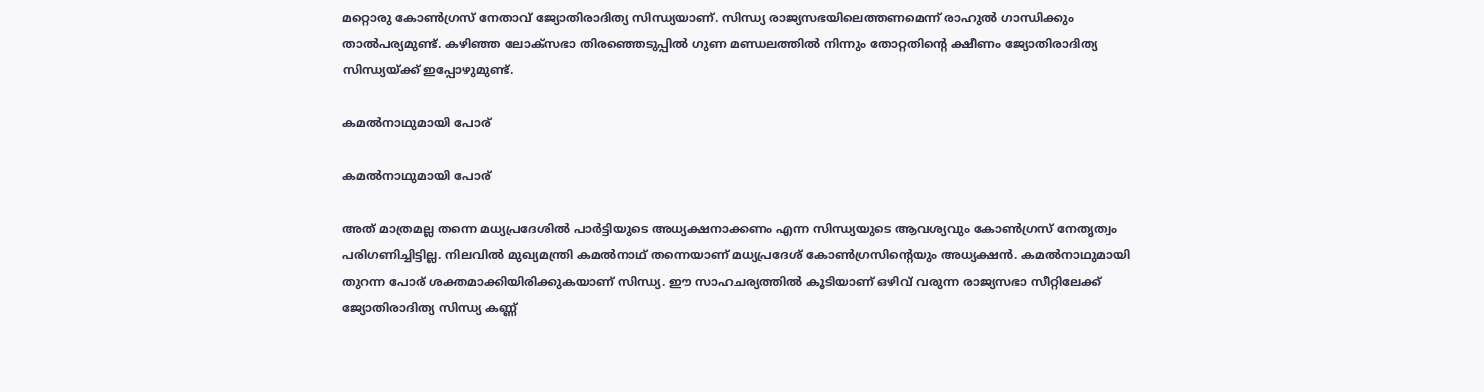മറ്റൊരു കോണ്‍ഗ്രസ് നേതാവ് ജ്യോതിരാദിത്യ സിന്ധ്യയാണ്. സിന്ധ്യ രാജ്യസഭയിലെത്തണമെന്ന് രാഹുല്‍ ഗാന്ധിക്കും താല്‍പര്യമുണ്ട്. കഴിഞ്ഞ ലോക്‌സഭാ തിരഞ്ഞെടുപ്പില്‍ ഗുണ മണ്ഡലത്തില്‍ നിന്നും തോറ്റതിന്റെ ക്ഷീണം ജ്യോതിരാദിത്യ സിന്ധ്യയ്ക്ക് ഇപ്പോഴുമുണ്ട്.

കമൽനാഥുമായി പോര്

കമൽനാഥുമായി പോര്

അത് മാത്രമല്ല തന്നെ മധ്യപ്രദേശില്‍ പാര്‍ട്ടിയുടെ അധ്യക്ഷനാക്കണം എന്ന സിന്ധ്യയുടെ ആവശ്യവും കോണ്‍ഗ്രസ് നേതൃത്വം പരിഗണിച്ചിട്ടില്ല. നിലവില്‍ മുഖ്യമന്ത്രി കമല്‍നാഥ് തന്നെയാണ് മധ്യപ്രദേശ് കോണ്‍ഗ്രസിന്റെയും അധ്യക്ഷന്‍. കമല്‍നാഥുമായി തുറന്ന പോര് ശക്തമാക്കിയിരിക്കുകയാണ് സിന്ധ്യ. ഈ സാഹചര്യത്തില്‍ കൂടിയാണ് ഒഴിവ് വരുന്ന രാജ്യസഭാ സീറ്റിലേക്ക് ജ്യോതിരാദിത്യ സിന്ധ്യ കണ്ണ്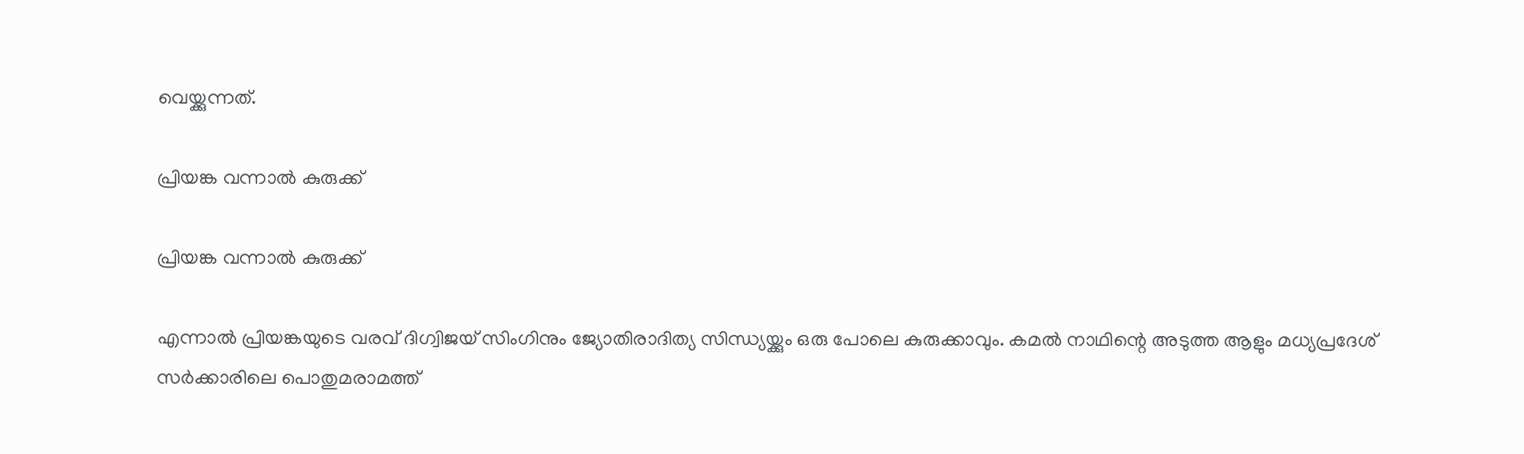വെയ്ക്കുന്നത്.

പ്രിയങ്ക വന്നാൽ കുരുക്ക്

പ്രിയങ്ക വന്നാൽ കുരുക്ക്

എന്നാല്‍ പ്രിയങ്കയുടെ വരവ് ദിഗ്വിജയ് സിംഗിനും ജ്യോതിരാദിത്യ സിന്ധ്യയ്ക്കും ഒരു പോലെ കുരുക്കാവും. കമല്‍ നാഥിന്റെ അടുത്ത ആളും മധ്യപ്രദേശ് സര്‍ക്കാരിലെ പൊതുമരാമത്ത്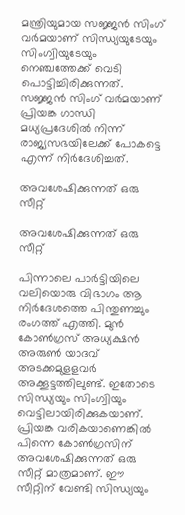മന്ത്രിയുമായ സജ്ജന്‍ സിംഗ് വര്‍മയാണ് സിന്ധ്യയുടേയും സിംഗ്വിയുടേയും നെഞ്ചത്തേക്ക് വെടി പൊട്ടിച്ചിരിക്കുന്നത്. സജ്ജന്‍ സിംഗ് വര്‍മയാണ് പ്രിയങ്ക ഗാന്ധി മധ്യപ്രദേശില്‍ നിന്ന് രാജ്യസഭയിലേക്ക് പോകട്ടെ എന്ന് നിര്‍ദേശിച്ചത്.

അവശേഷിക്കുന്നത് ഒരു സീറ്റ്

അവശേഷിക്കുന്നത് ഒരു സീറ്റ്

പിന്നാലെ പാര്‍ട്ടിയിലെ വലിയൊരു വിഭാഗം ആ നിര്‍ദേശത്തെ പിന്തുണച്ചും രംഗത്ത് എത്തി. മുന്‍ കോണ്‍ഗ്രസ് അധ്യക്ഷന്‍ അരുണ്‍ യാദവ് അടക്കമുളളവര്‍ അക്കൂട്ടത്തിലുണ്ട്. ഇതോടെ സിന്ധ്യയും സിംഗ്വിയും വെട്ടിലായിരിക്കുകയാണ്. പ്രിയങ്ക വരികയാണെങ്കില്‍ പിന്നെ കോണ്‍ഗ്രസിന് അവശേഷിക്കുന്നത് ഒരു സീറ്റ് മാത്രമാണ്. ഈ സീറ്റിന് വേണ്ടി സിന്ധ്യയും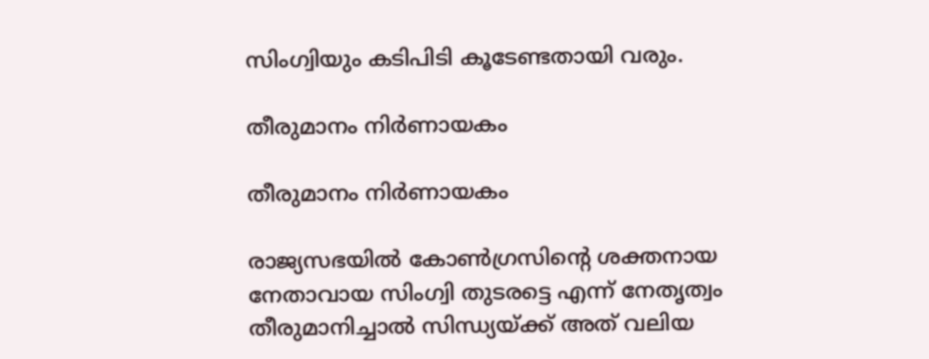സിംഗ്വിയും കടിപിടി കൂടേണ്ടതായി വരും.

തീരുമാനം നിർണായകം

തീരുമാനം നിർണായകം

രാജ്യസഭയില്‍ കോണ്‍ഗ്രസിന്റെ ശക്തനായ നേതാവായ സിംഗ്വി തുടരട്ടെ എന്ന് നേതൃത്വം തീരുമാനിച്ചാല്‍ സിന്ധ്യയ്ക്ക് അത് വലിയ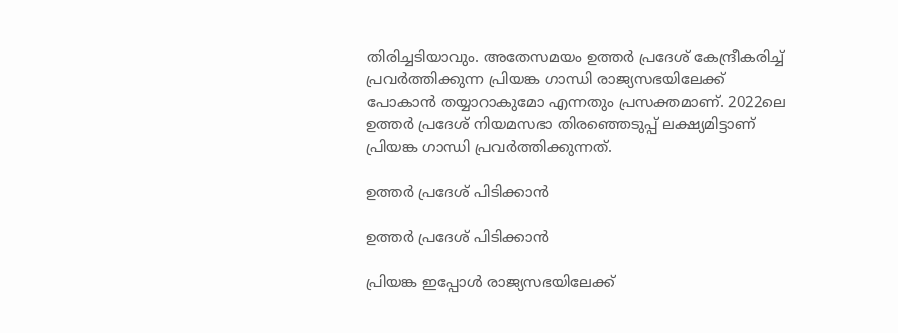തിരിച്ചടിയാവും. അതേസമയം ഉത്തര്‍ പ്രദേശ് കേന്ദ്രീകരിച്ച് പ്രവര്‍ത്തിക്കുന്ന പ്രിയങ്ക ഗാന്ധി രാജ്യസഭയിലേക്ക് പോകാന്‍ തയ്യാറാകുമോ എന്നതും പ്രസക്തമാണ്. 2022ലെ ഉത്തര്‍ പ്രദേശ് നിയമസഭാ തിരഞ്ഞെടുപ്പ് ലക്ഷ്യമിട്ടാണ് പ്രിയങ്ക ഗാന്ധി പ്രവര്‍ത്തിക്കുന്നത്.

ഉത്തർ പ്രദേശ് പിടിക്കാൻ

ഉത്തർ പ്രദേശ് പിടിക്കാൻ

പ്രിയങ്ക ഇപ്പോള്‍ രാജ്യസഭയിലേക്ക്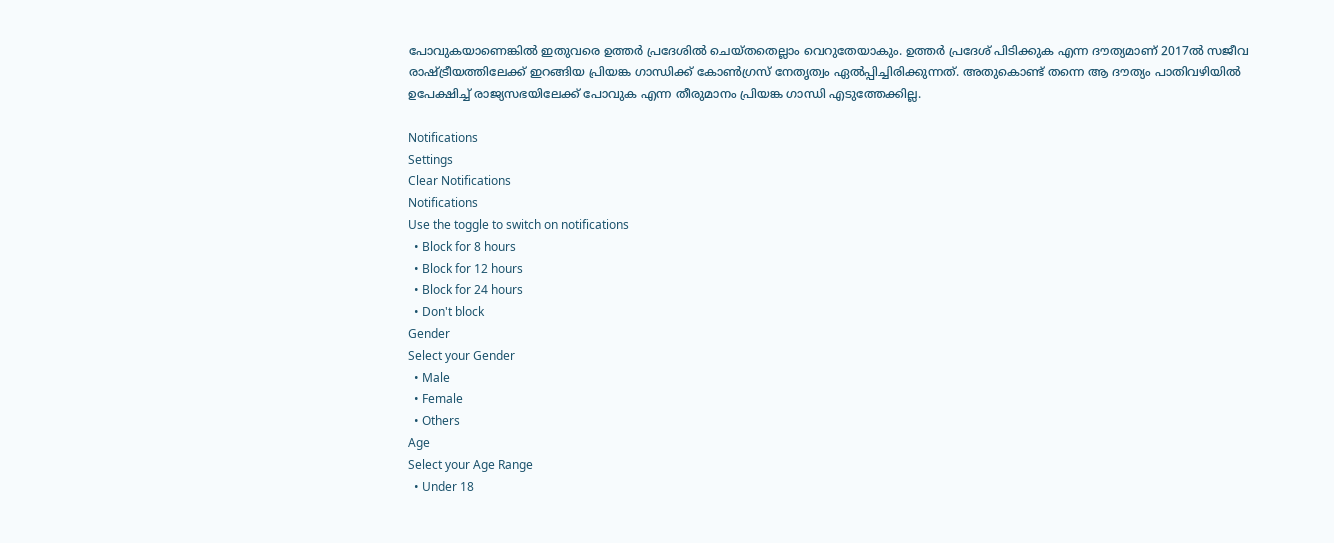പോവുകയാണെങ്കില്‍ ഇതുവരെ ഉത്തര്‍ പ്രദേശില്‍ ചെയ്തതെല്ലാം വെറുതേയാകും. ഉത്തര്‍ പ്രദേശ് പിടിക്കുക എന്ന ദൗത്യമാണ് 2017ല്‍ സജീവ രാഷ്ട്രീയത്തിലേക്ക് ഇറങ്ങിയ പ്രിയങ്ക ഗാന്ധിക്ക് കോണ്‍ഗ്രസ് നേതൃത്വം ഏല്‍പ്പിച്ചിരിക്കുന്നത്. അതുകൊണ്ട് തന്നെ ആ ദൗത്യം പാതിവഴിയില്‍ ഉപേക്ഷിച്ച് രാജ്യസഭയിലേക്ക് പോവുക എന്ന തീരുമാനം പ്രിയങ്ക ഗാന്ധി എടുത്തേക്കില്ല.

Notifications
Settings
Clear Notifications
Notifications
Use the toggle to switch on notifications
  • Block for 8 hours
  • Block for 12 hours
  • Block for 24 hours
  • Don't block
Gender
Select your Gender
  • Male
  • Female
  • Others
Age
Select your Age Range
  • Under 18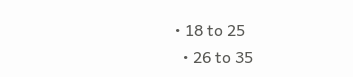• 18 to 25
  • 26 to 35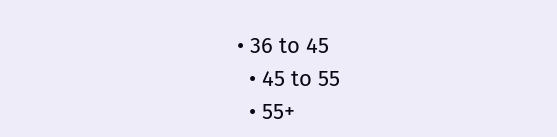• 36 to 45
  • 45 to 55
  • 55+